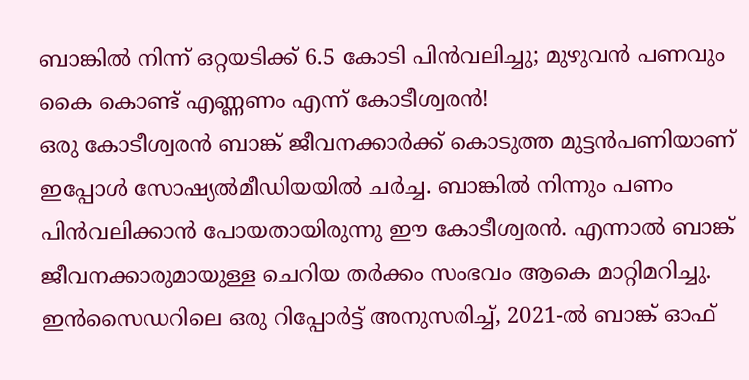ബാങ്കിൽ നിന്ന് ഒറ്റയടിക്ക് 6.5 കോടി പിൻവലിച്ചു; മുഴുവൻ പണവും കൈ കൊണ്ട് എണ്ണണം എന്ന് കോടീശ്വരൻ!
ഒരു കോടീശ്വരൻ ബാങ്ക് ജീവനക്കാർക്ക് കൊടുത്ത മുട്ടൻപണിയാണ് ഇപ്പോൾ സോഷ്യൽമീഡിയയിൽ ചർച്ച. ബാങ്കിൽ നിന്നും പണം പിൻവലിക്കാൻ പോയതായിരുന്നു ഈ കോടീശ്വരൻ. എന്നാൽ ബാങ്ക് ജീവനക്കാരുമായുള്ള ചെറിയ തർക്കം സംഭവം ആകെ മാറ്റിമറിച്ചു. ഇൻസൈഡറിലെ ഒരു റിപ്പോർട്ട് അനുസരിച്ച്, 2021-ൽ ബാങ്ക് ഓഫ്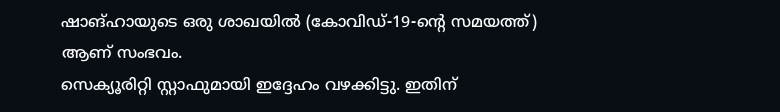ഷാങ്ഹായുടെ ഒരു ശാഖയിൽ (കോവിഡ്-19-ന്റെ സമയത്ത്) ആണ് സംഭവം.
സെക്യൂരിറ്റി സ്റ്റാഫുമായി ഇദ്ദേഹം വഴക്കിട്ടു. ഇതിന്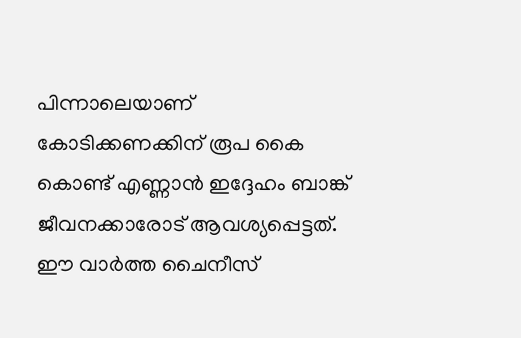പിന്നാലെയാണ് കോടിക്കണക്കിന് രൂപ കൈ കൊണ്ട് എണ്ണാൻ ഇദ്ദേഹം ബാങ്ക് ജീവനക്കാരോട് ആവശ്യപ്പെട്ടത്. ഈ വാർത്ത ചൈനീസ്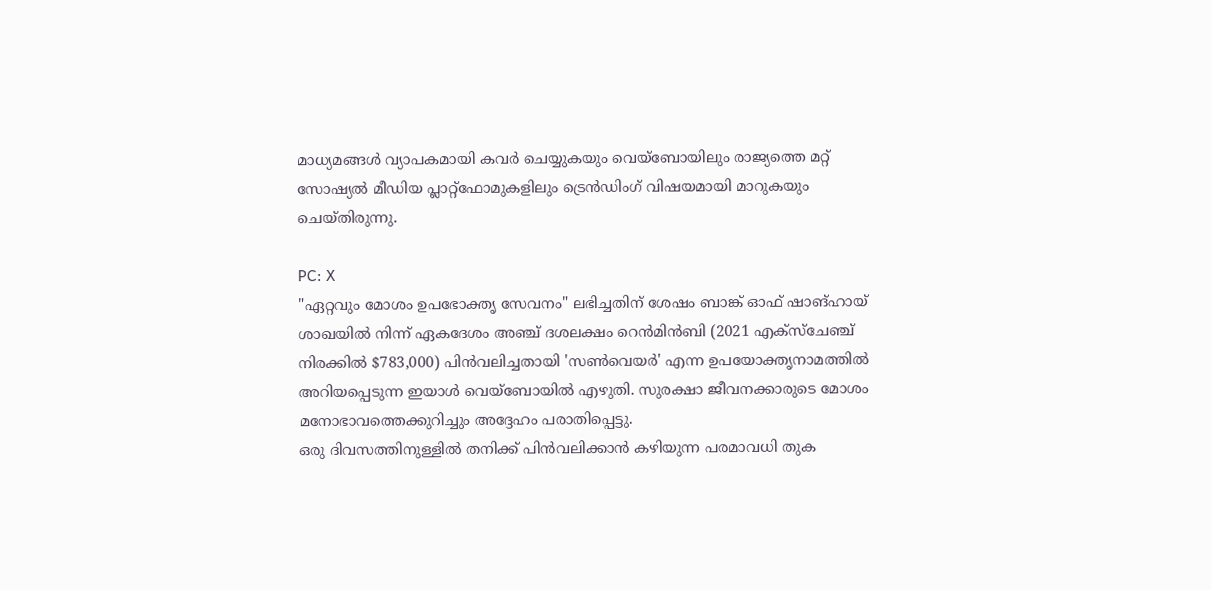മാധ്യമങ്ങൾ വ്യാപകമായി കവർ ചെയ്യുകയും വെയ്ബോയിലും രാജ്യത്തെ മറ്റ് സോഷ്യൽ മീഡിയ പ്ലാറ്റ്ഫോമുകളിലും ട്രെൻഡിംഗ് വിഷയമായി മാറുകയും ചെയ്തിരുന്നു.

PC: X
"ഏറ്റവും മോശം ഉപഭോക്തൃ സേവനം" ലഭിച്ചതിന് ശേഷം ബാങ്ക് ഓഫ് ഷാങ്ഹായ് ശാഖയിൽ നിന്ന് ഏകദേശം അഞ്ച് ദശലക്ഷം റെൻമിൻബി (2021 എക്സ്ചേഞ്ച് നിരക്കിൽ $783,000) പിൻവലിച്ചതായി 'സൺവെയർ' എന്ന ഉപയോക്തൃനാമത്തിൽ അറിയപ്പെടുന്ന ഇയാൾ വെയ്ബോയിൽ എഴുതി. സുരക്ഷാ ജീവനക്കാരുടെ മോശം മനോഭാവത്തെക്കുറിച്ചും അദ്ദേഹം പരാതിപ്പെട്ടു.
ഒരു ദിവസത്തിനുള്ളിൽ തനിക്ക് പിൻവലിക്കാൻ കഴിയുന്ന പരമാവധി തുക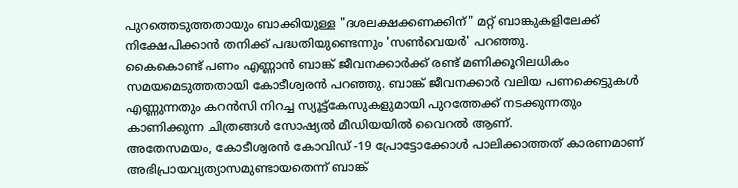പുറത്തെടുത്തതായും ബാക്കിയുള്ള "ദശലക്ഷക്കണക്കിന്" മറ്റ് ബാങ്കുകളിലേക്ക് നിക്ഷേപിക്കാൻ തനിക്ക് പദ്ധതിയുണ്ടെന്നും 'സൺവെയർ' പറഞ്ഞു.
കൈകൊണ്ട് പണം എണ്ണാൻ ബാങ്ക് ജീവനക്കാർക്ക് രണ്ട് മണിക്കൂറിലധികം സമയമെടുത്തതായി കോടീശ്വരൻ പറഞ്ഞു. ബാങ്ക് ജീവനക്കാർ വലിയ പണക്കെട്ടുകൾ എണ്ണുന്നതും കറൻസി നിറച്ച സ്യൂട്ട്കേസുകളുമായി പുറത്തേക്ക് നടക്കുന്നതും കാണിക്കുന്ന ചിത്രങ്ങൾ സോഷ്യൽ മീഡിയയിൽ വൈറൽ ആണ്.
അതേസമയം, കോടീശ്വരൻ കോവിഡ് -19 പ്രോട്ടോക്കോൾ പാലിക്കാത്തത് കാരണമാണ് അഭിപ്രായവ്യത്യാസമുണ്ടായതെന്ന് ബാങ്ക്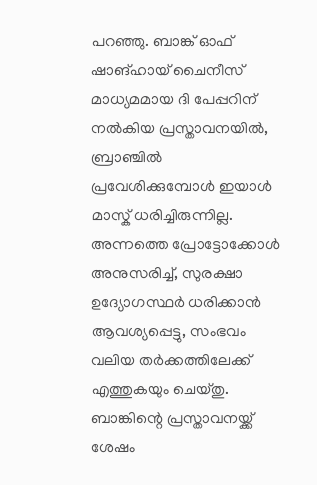പറഞ്ഞു. ബാങ്ക് ഓഫ് ഷാങ്ഹായ് ചൈനീസ് മാധ്യമമായ ദി പേപ്പറിന് നൽകിയ പ്രസ്താവനയിൽ, ബ്രാഞ്ചിൽ പ്രവേശിക്കുമ്പോൾ ഇയാൾ മാസ്ക് ധരിച്ചിരുന്നില്ല. അന്നത്തെ പ്രോട്ടോക്കോൾ അനുസരിച്ച്, സുരക്ഷാ ഉദ്യോഗസ്ഥർ ധരിക്കാൻ ആവശ്യപ്പെട്ടു, സംഭവം വലിയ തർക്കത്തിലേക്ക് എത്തുകയും ചെയ്തു.
ബാങ്കിന്റെ പ്രസ്താവനയ്ക്ക് ശേഷം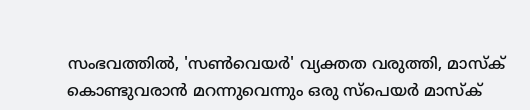സംഭവത്തിൽ, 'സൺവെയർ' വ്യക്തത വരുത്തി, മാസ്ക് കൊണ്ടുവരാൻ മറന്നുവെന്നും ഒരു സ്പെയർ മാസ്ക്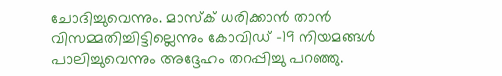ചോദിച്ചുവെന്നും. മാസ്ക് ധരിക്കാൻ താൻ വിസമ്മതിച്ചിട്ടില്ലെന്നും കോവിഡ് -19 നിയമങ്ങൾ പാലിച്ചുവെന്നും അദ്ദേഹം തറപ്പിച്ചു പറഞ്ഞു.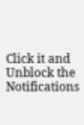Click it and Unblock the Notifications